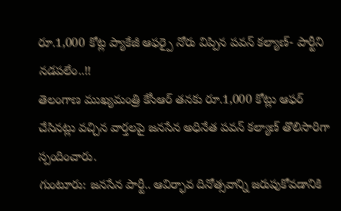రూ.1,000 కోట్ల ప్యాకేజీ ఆఫర్పై నోరు విప్పిన పవన్ కల్యాణ్- పార్టీని నడపలేం..!!
తెలంగాణ ముఖ్యమంత్రి కేసీఆర్ తనకు రూ.1,000 కోట్లు ఆఫర్ చేసినట్లు వచ్చిన వార్తలపై జనసేన అధినేత పవన్ కల్యాణ్ తొలిసారిగా స్పందించారు.
గుంటూరు: జనసేన పార్టీ.. ఆవిర్భావ దినోత్సవాన్ని జరుపుకోవడానికి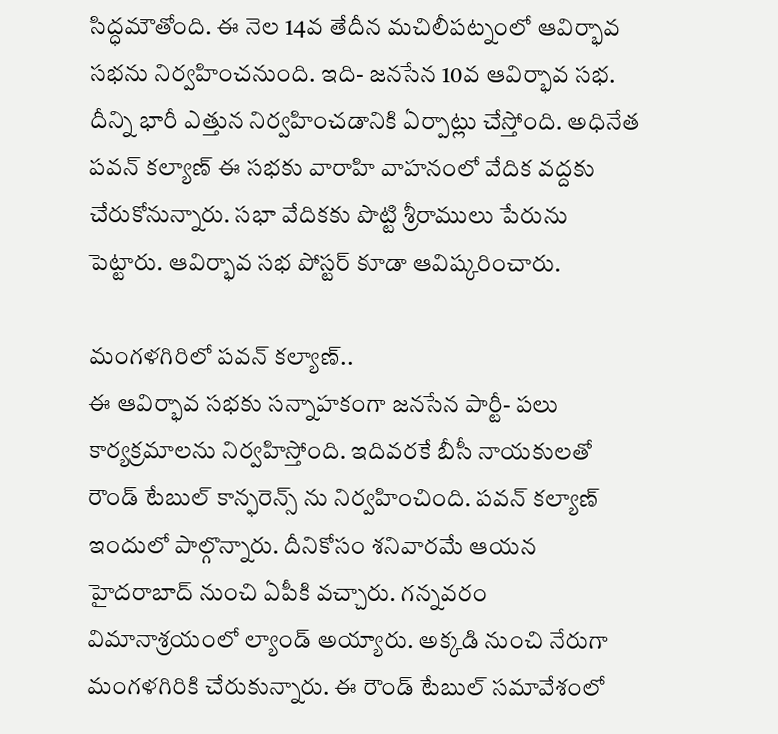సిద్ధమౌతోంది. ఈ నెల 14వ తేదీన మచిలీపట్నంలో ఆవిర్భావ సభను నిర్వహించనుంది. ఇది- జనసేన 10వ ఆవిర్భావ సభ. దీన్ని భారీ ఎత్తున నిర్వహించడానికి ఏర్పాట్లు చేస్తోంది. అధినేత పవన్ కల్యాణ్ ఈ సభకు వారాహి వాహనంలో వేదిక వద్దకు చేరుకోనున్నారు. సభా వేదికకు పొట్టి శ్రీరాములు పేరును పెట్టారు. ఆవిర్భావ సభ పోస్టర్ కూడా ఆవిష్కరించారు.

మంగళగిరిలో పవన్ కల్యాణ్..
ఈ ఆవిర్భావ సభకు సన్నాహకంగా జనసేన పార్టీ- పలు కార్యక్రమాలను నిర్వహిస్తోంది. ఇదివరకే బీసీ నాయకులతో రౌండ్ టేబుల్ కాన్ఫరెన్స్ ను నిర్వహించింది. పవన్ కల్యాణ్ ఇందులో పాల్గొన్నారు. దీనికోసం శనివారమే ఆయన హైదరాబాద్ నుంచి ఏపీకి వచ్చారు. గన్నవరం విమానాశ్రయంలో ల్యాండ్ అయ్యారు. అక్కడి నుంచి నేరుగా మంగళగిరికి చేరుకున్నారు. ఈ రౌండ్ టేబుల్ సమావేశంలో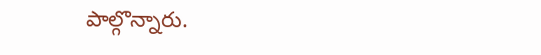పాల్గొన్నారు.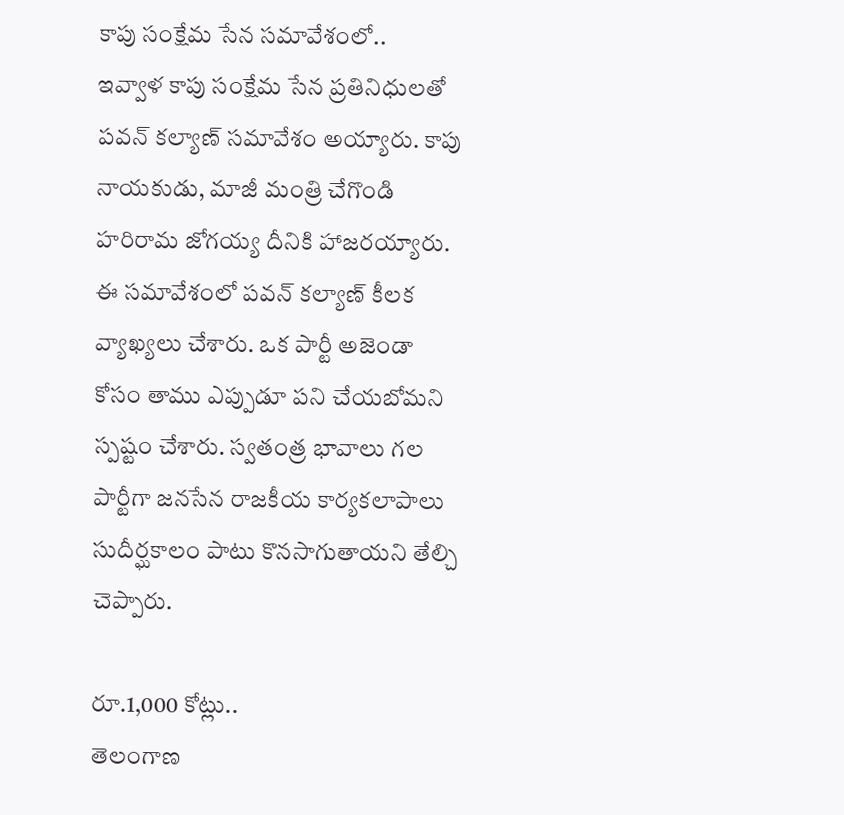కాపు సంక్షేమ సేన సమావేశంలో..
ఇవ్వాళ కాపు సంక్షేమ సేన ప్రతినిధులతో పవన్ కల్యాణ్ సమావేశం అయ్యారు. కాపు నాయకుడు, మాజీ మంత్రి చేగొండి హరిరామ జోగయ్య దీనికి హాజరయ్యారు. ఈ సమావేశంలో పవన్ కల్యాణ్ కీలక వ్యాఖ్యలు చేశారు. ఒక పార్టీ అజెండా కోసం తాము ఎప్పుడూ పని చేయబోమని స్పష్టం చేశారు. స్వతంత్ర భావాలు గల పార్టీగా జనసేన రాజకీయ కార్యకలాపాలు సుదీర్ఘకాలం పాటు కొనసాగుతాయని తేల్చి చెప్పారు.

రూ.1,000 కోట్లు..
తెలంగాణ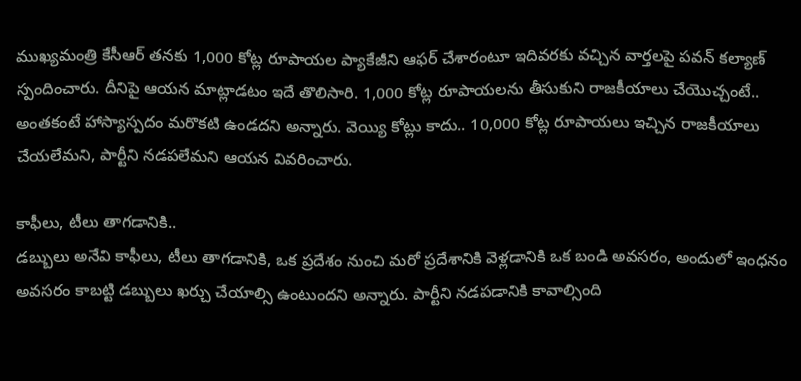ముఖ్యమంత్రి కేసీఆర్ తనకు 1,000 కోట్ల రూపాయల ప్యాకేజీని ఆఫర్ చేశారంటూ ఇదివరకు వచ్చిన వార్తలపై పవన్ కల్యాణ్ స్పందించారు. దీనిపై ఆయన మాట్లాడటం ఇదే తొలిసారి. 1,000 కోట్ల రూపాయలను తీసుకుని రాజకీయాలు చేయొచ్చంటే.. అంతకంటే హాస్యాస్పదం మరొకటి ఉండదని అన్నారు. వెయ్యి కోట్లు కాదు.. 10,000 కోట్ల రూపాయలు ఇచ్చిన రాజకీయాలు చేయలేమని, పార్టీని నడపలేమని ఆయన వివరించారు.

కాఫీలు, టీలు తాగడానికి..
డబ్బులు అనేవి కాఫీలు, టీలు తాగడానికి, ఒక ప్రదేశం నుంచి మరో ప్రదేశానికి వెళ్లడానికి ఒక బండి అవసరం, అందులో ఇంధనం అవసరం కాబట్టి డబ్బులు ఖర్చు చేయాల్సి ఉంటుందని అన్నారు. పార్టీని నడపడానికి కావాల్సింది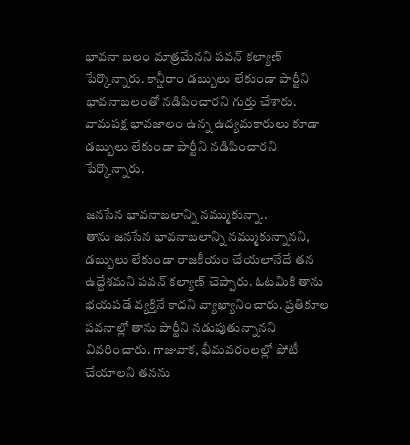భావనా బలం మాత్రమేనని పవన్ కల్యాణ్ పేర్కొన్నారు. కాన్షీరాం డబ్బులు లేకుండా పార్టీని భావనాబలంతో నడిపించారని గుర్తు చేశారు. వామపక్ష భావజాలం ఉన్న ఉద్యమకారులు కూడా డబ్బులు లేకుండా పార్టీని నడిపించారని పేర్కొన్నారు.

జనసేన భావనాబలాన్ని నమ్ముకున్నా..
తాను జనసేన భావనాబలాన్ని నమ్ముకున్నానని, డబ్బులు లేకుండా రాజకీయం చేయలానేదే తన ఉద్దేశమని పవన్ కల్యాణ్ చెప్పారు. ఓటమికి తాను భయపడే వ్యక్తినే కాదని వ్యాఖ్యానించారు. ప్రతికూల పవనాల్లో తాను పార్టీని నడుపుతున్నానని వివరించారు. గాజువాక, భీమవరంలల్లో పోటీ చేయాలని తనను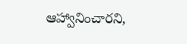ఆహ్వానించారని,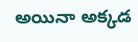అయినా అక్కడ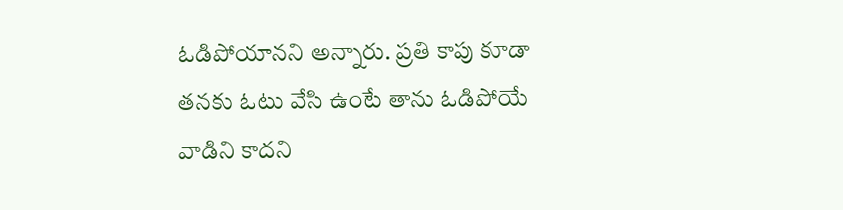ఓడిపోయానని అన్నారు. ప్రతి కాపు కూడా తనకు ఓటు వేసి ఉంటే తాను ఓడిపోయే వాడిని కాదని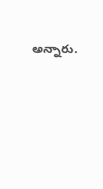అన్నారు.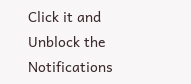Click it and Unblock the Notifications